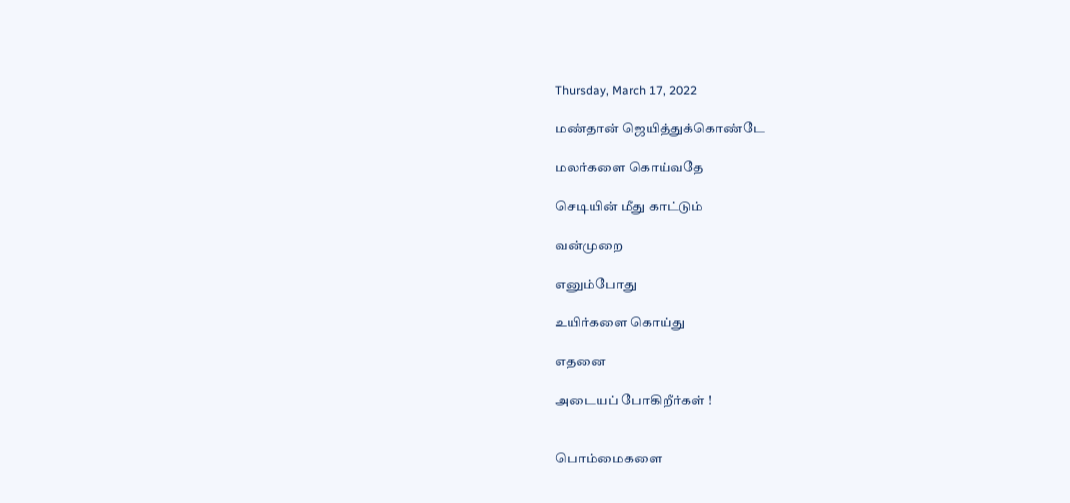Thursday, March 17, 2022

மண்தான் ஜெயித்துக்கொண்டே

மலர்களை கொய்வதே

செடியின் மீது காட்டும்

வன்முறை

எனும்போது

உயிர்களை கொய்து

எதனை

அடையப் போகிறீர்கள் !


பொம்மைகளை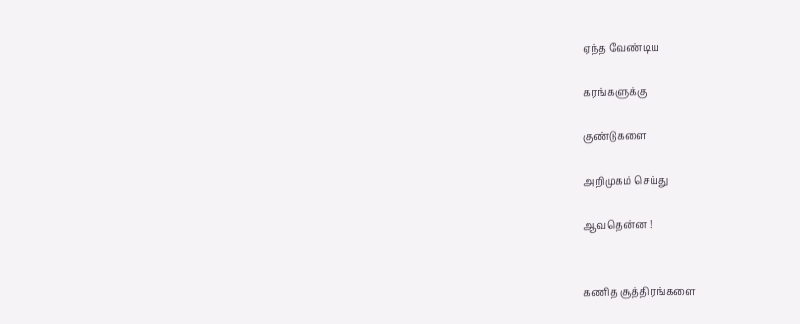ஏந்த வேண்டிய

கரங்களுக்கு

குண்டுகளை

அறிமுகம் செய்து

ஆவதென்ன !


கணித சூத்திரங்களை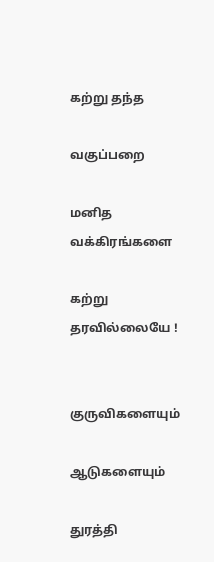கற்று தந்த

வகுப்பறை

மனித வக்கிரங்களை

கற்று தரவில்லையே !


குருவிகளையும்

ஆடுகளையும்

துரத்தி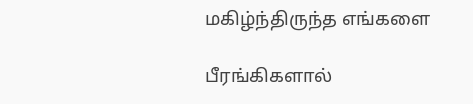மகிழ்ந்திருந்த எங்களை

பீரங்கிகளால்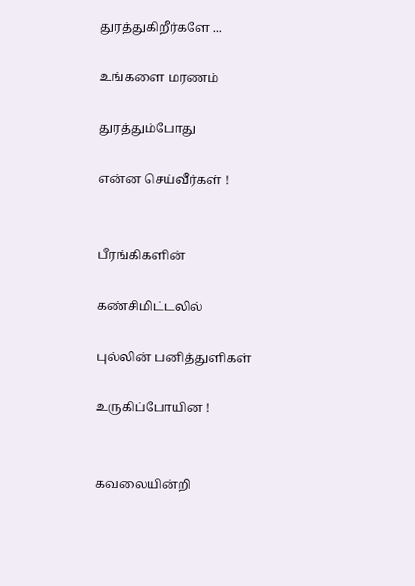துரத்துகிறீர்களே ...

உங்களை மரணம்

துரத்தும்போது

என்ன செய்வீர்கள் !


பீரங்கிகளின்

கண்சிமிட்டலில்

புல்லின் பனித்துளிகள்

உருகிப்போயின !


கவலையின்றி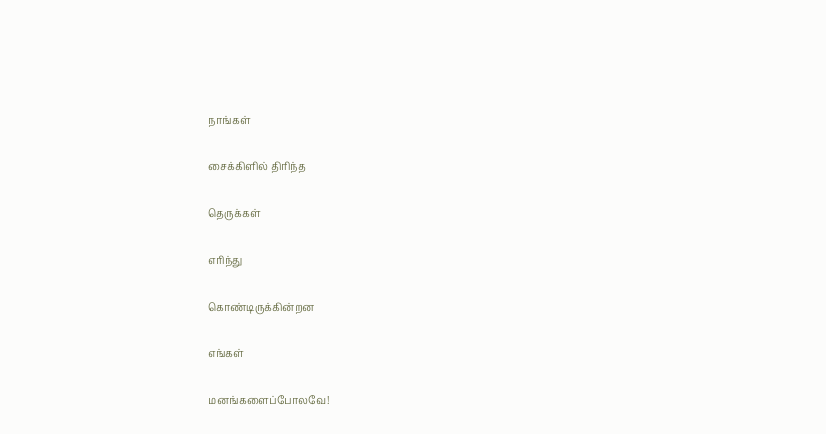நாங்கள்

சைக்கிளில் திரிந்த

தெருக்கள்

எரிந்து

கொண்டிருக்கின்றன

எங்கள்

மனங்களைப்போலவே!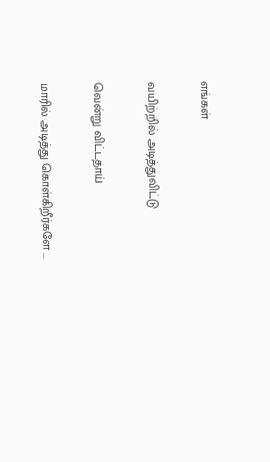எங்கள்

வயிற்றில் அடித்துவிட்டு

வென்று விட்டதாய்

மாரில் அடித்து கொள்கிறீர்களே ...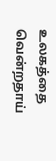உலகத்தை வென்றதாய்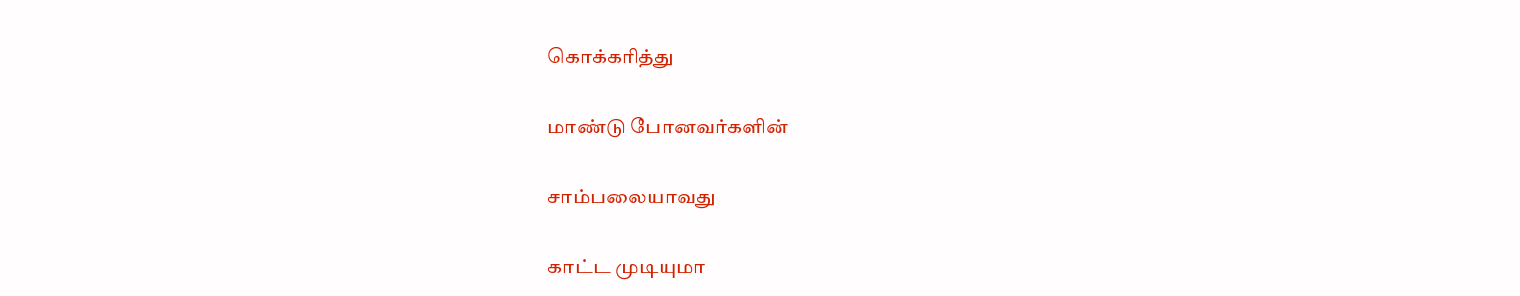கொக்கரித்து

மாண்டு போனவர்களின்

சாம்பலையாவது

காட்ட முடியுமா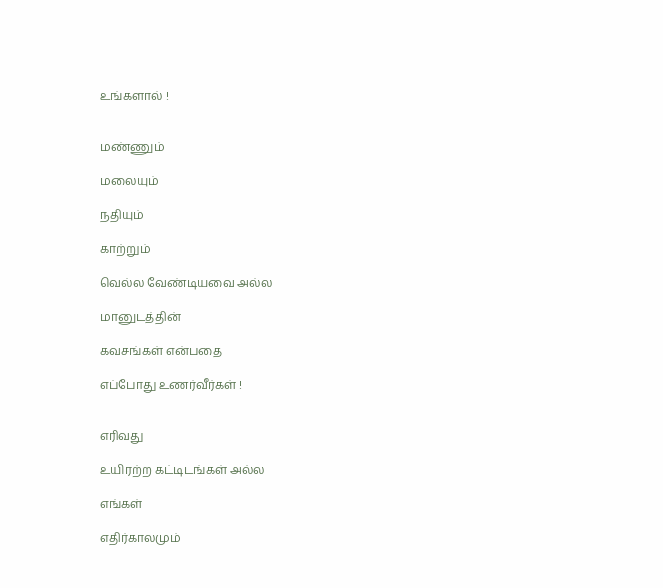உங்களால் !


மண்ணும்

மலையும்

நதியும்

காற்றும்

வெல்ல வேண்டியவை அல்ல

மானுடத்தின்

கவசங்கள் என்பதை

எப்போது உணர்வீர்கள் !


எரிவது

உயிரற்ற கட்டிடங்கள் அல்ல

எங்கள்

எதிர்காலமும்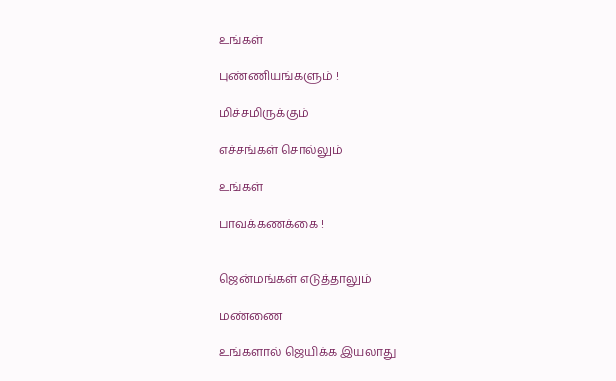உங்கள்

புண்ணியங்களும் !

மிச்சமிருக்கும்

எச்சங்கள் சொல்லும்

உங்கள்

பாவக்கணக்கை !


ஜென்மங்கள் எடுத்தாலும்

மண்ணை

உங்களால் ஜெயிக்க இயலாது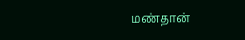மண்தான்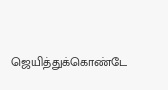ஜெயித்துக்கொண்டே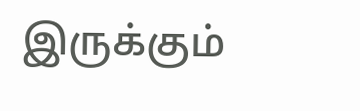இருக்கும்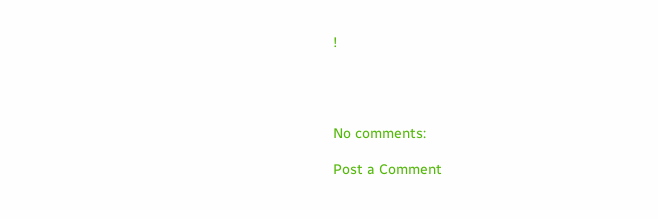!




No comments:

Post a Comment